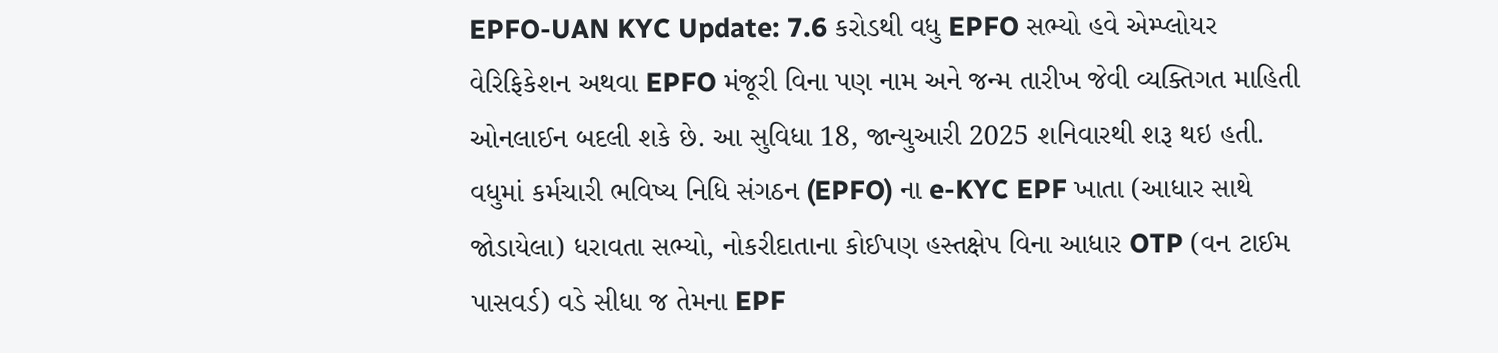EPFO-UAN KYC Update: 7.6 કરોડથી વધુ EPFO સભ્યો હવે એમ્પ્લોયર વેરિફિકેશન અથવા EPFO મંજૂરી વિના પણ નામ અને જન્મ તારીખ જેવી વ્યક્તિગત માહિતી ઓનલાઈન બદલી શકે છે. આ સુવિધા 18, જાન્યુઆરી 2025 શનિવારથી શરૂ થઇ હતી. વધુમાં કર્મચારી ભવિષ્ય નિધિ સંગઠન (EPFO) ના e-KYC EPF ખાતા (આધાર સાથે જોડાયેલા) ધરાવતા સભ્યો, નોકરીદાતાના કોઈપણ હસ્તક્ષેપ વિના આધાર OTP (વન ટાઈમ પાસવર્ડ) વડે સીધા જ તેમના EPF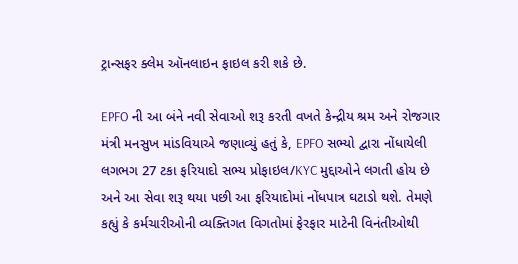ટ્રાન્સફર ક્લેમ ઑનલાઇન ફાઇલ કરી શકે છે.

EPFO ની આ બંને નવી સેવાઓ શરૂ કરતી વખતે કેન્દ્રીય શ્રમ અને રોજગાર મંત્રી મનસુખ માંડવિયાએ જણાવ્યું હતું કે, EPFO સભ્યો દ્વારા નોંધાયેલી લગભગ 27 ટકા ફરિયાદો સભ્ય પ્રોફાઇલ/KYC મુદ્દાઓને લગતી હોય છે અને આ સેવા શરૂ થયા પછી આ ફરિયાદોમાં નોંધપાત્ર ઘટાડો થશે. તેમણે કહ્યું કે કર્મચારીઓની વ્યક્તિગત વિગતોમાં ફેરફાર માટેની વિનંતીઓથી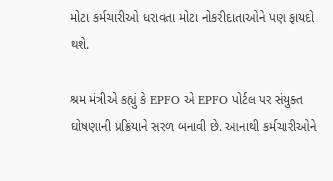મોટા કર્મચારીઓ ધરાવતા મોટા નોકરીદાતાઓને પણ ફાયદો થશે.

શ્રમ મંત્રીએ કહ્યું કે EPFO એ EPFO પોર્ટલ પર સંયુક્ત ઘોષણાની પ્રક્રિયાને સરળ બનાવી છે. આનાથી કર્મચારીઓને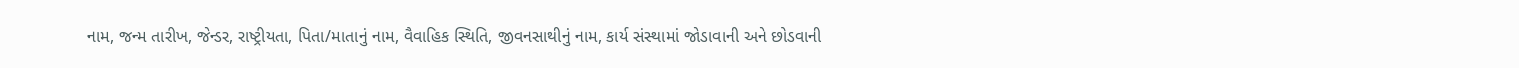નામ, જન્મ તારીખ, જેન્ડર, રાષ્ટ્રીયતા, પિતા/માતાનું નામ, વૈવાહિક સ્થિતિ, જીવનસાથીનું નામ, કાર્ય સંસ્થામાં જોડાવાની અને છોડવાની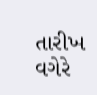તારીખ વગેરે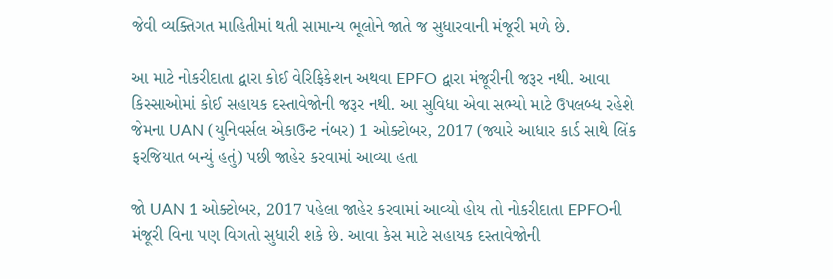જેવી વ્યક્તિગત માહિતીમાં થતી સામાન્ય ભૂલોને જાતે જ સુધારવાની મંજૂરી મળે છે.

આ માટે નોકરીદાતા દ્વારા કોઈ વેરિફિકેશન અથવા EPFO દ્વારા મંજૂરીની જરૂર નથી. આવા કિસ્સાઓમાં કોઈ સહાયક દસ્તાવેજોની જરૂર નથી. આ સુવિધા એવા સભ્યો માટે ઉપલબ્ધ રહેશે જેમના UAN (યુનિવર્સલ એકાઉન્ટ નંબર) 1 ઓક્ટોબર, 2017 (જ્યારે આધાર કાર્ડ સાથે લિંક ફરજિયાત બન્યું હતું) પછી જાહેર કરવામાં આવ્યા હતા

જો UAN 1 ઓક્ટોબર, 2017 પહેલા જાહેર કરવામાં આવ્યો હોય તો નોકરીદાતા EPFOની મંજૂરી વિના પણ વિગતો સુધારી શકે છે. આવા કેસ માટે સહાયક દસ્તાવેજોની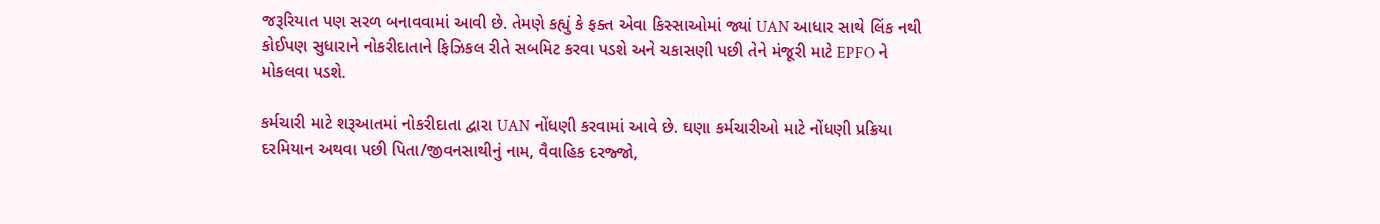જરૂરિયાત પણ સરળ બનાવવામાં આવી છે. તેમણે કહ્યું કે ફક્ત એવા કિસ્સાઓમાં જ્યાં UAN આધાર સાથે લિંક નથી કોઈપણ સુધારાને નોકરીદાતાને ફિઝિકલ રીતે સબમિટ કરવા પડશે અને ચકાસણી પછી તેને મંજૂરી માટે EPFO ને મોકલવા પડશે.

કર્મચારી માટે શરૂઆતમાં નોકરીદાતા દ્વારા UAN નોંધણી કરવામાં આવે છે. ઘણા કર્મચારીઓ માટે નોંધણી પ્રક્રિયા દરમિયાન અથવા પછી પિતા/જીવનસાથીનું નામ, વૈવાહિક દરજ્જો,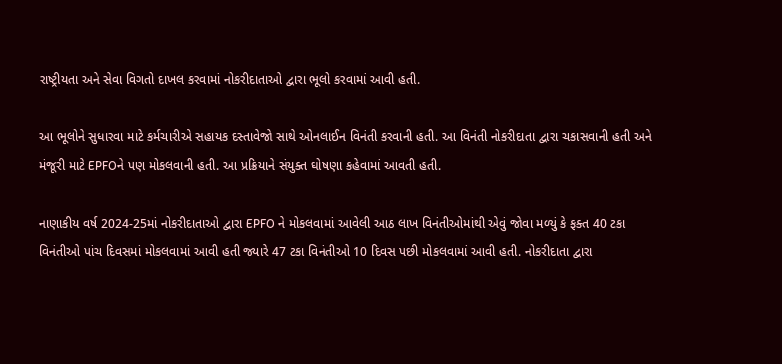રાષ્ટ્રીયતા અને સેવા વિગતો દાખલ કરવામાં નોકરીદાતાઓ દ્વારા ભૂલો કરવામાં આવી હતી.

આ ભૂલોને સુધારવા માટે કર્મચારીએ સહાયક દસ્તાવેજો સાથે ઓનલાઈન વિનંતી કરવાની હતી. આ વિનંતી નોકરીદાતા દ્વારા ચકાસવાની હતી અને મંજૂરી માટે EPFOને પણ મોકલવાની હતી. આ પ્રક્રિયાને સંયુક્ત ઘોષણા કહેવામાં આવતી હતી.

નાણાકીય વર્ષ 2024-25માં નોકરીદાતાઓ દ્વારા EPFO ને મોકલવામાં આવેલી આઠ લાખ વિનંતીઓમાંથી એવું જોવા મળ્યું કે ફક્ત 40 ટકા વિનંતીઓ પાંચ દિવસમાં મોકલવામાં આવી હતી જ્યારે 47 ટકા વિનંતીઓ 10 દિવસ પછી મોકલવામાં આવી હતી. નોકરીદાતા દ્વારા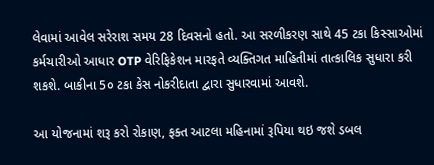લેવામાં આવેલ સરેરાશ સમય 28 દિવસનો હતો. આ સરળીકરણ સાથે 45 ટકા કિસ્સાઓમાં કર્મચારીઓ આધાર OTP વેરિફિકેશન મારફતે વ્યક્તિગત માહિતીમાં તાત્કાલિક સુધારા કરી શકશે. બાકીના 5૦ ટકા કેસ નોકરીદાતા દ્વારા સુધારવામાં આવશે.

આ યોજનામાં શરૂ કરો રોકાણ, ફક્ત આટલા મહિનામાં રૂપિયા થઇ જશે ડબલ